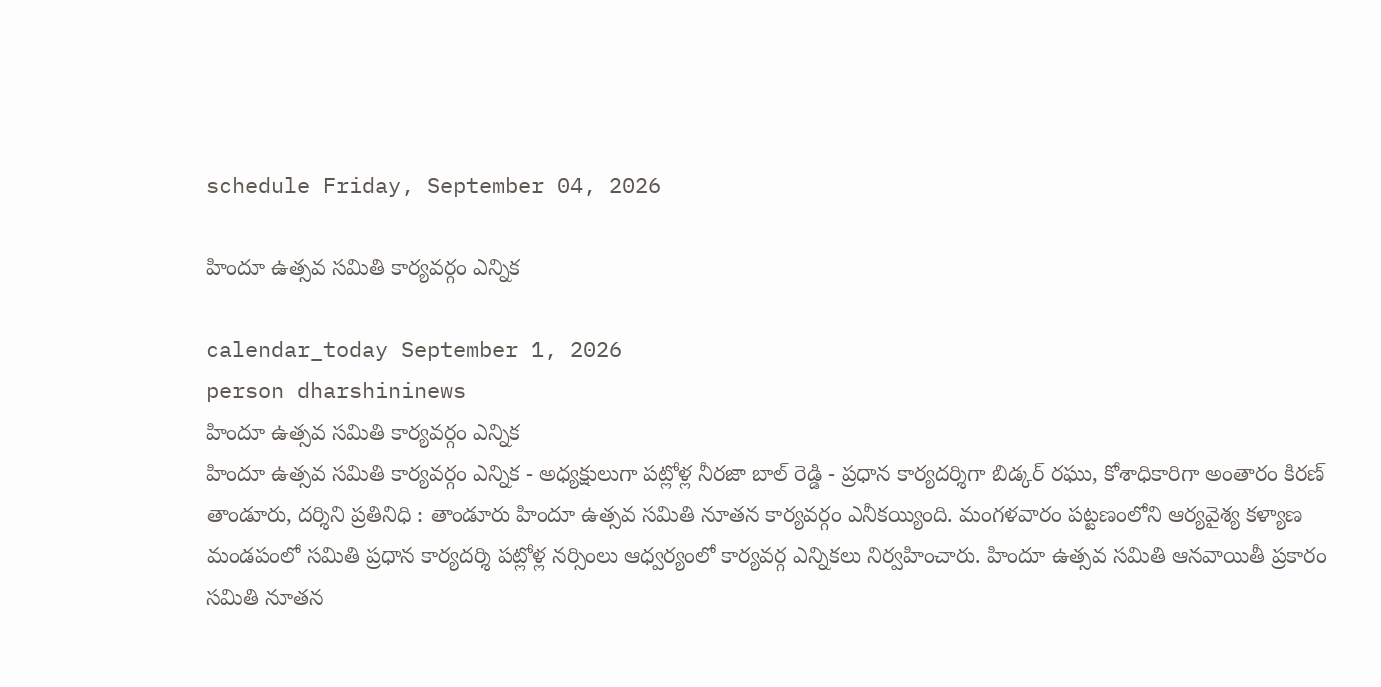schedule Friday, September 04, 2026

హిందూ ఉత్సవ సమితి కార్యవర్గం ఎన్నిక

calendar_today September 1, 2026
person dharshininews
హిందూ ఉత్సవ సమితి కార్యవర్గం ఎన్నిక
హిందూ ఉత్సవ సమితి కార్యవర్గం ఎన్నిక - అధ్యక్షులుగా పట్లోళ్ల నీరజా బాల్ రెడ్డి - ప్రధాన కార్యదర్శిగా బిడ్కర్ రఘు, కోశాధికారిగా అంతారం కిరణ్ తాండూరు, దర్శిని ప్రతినిధి : తాండూరు హిందూ ఉత్సవ సమితి నూతన కార్యవర్గం ఎనీకయ్యింది. మంగళవారం పట్టణంలోని ఆర్యవైశ్య కళ్యాణ మండపంలో సమితి ప్రధాన కార్యదర్శి పట్లోళ్ల నర్సింలు ఆధ్వర్యంలో కార్యవర్గ ఎన్నికలు నిర్వహించారు. హిందూ ఉత్సవ సమితి ఆనవాయితీ ప్రకారం సమితి నూతన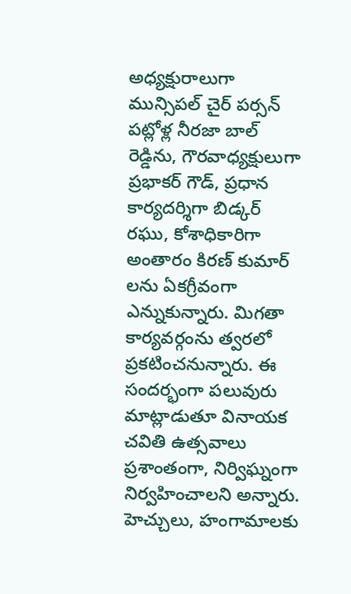అధ్యక్షురాలుగా మున్సిపల్ చైర్ పర్సన్ పట్లోళ్ల నీరజా బాల్ రెడ్డిను, గౌరవాధ్యక్షులుగా ప్రభాకర్ గౌడ్, ప్రధాన కార్యదర్శిగా బిడ్కర్ రఘు, కోశాధికారిగా అంతారం కిరణ్ కుమార్ లను ఏకగ్రీవంగా ఎన్నుకున్నారు. మిగతా కార్యవర్గంను త్వరలో ప్రకటించనున్నారు. ఈ సందర్భంగా పలువురు మాట్లాడుతూ వినాయక చవితి ఉత్సవాలు ప్రశాంతంగా, నిర్విఘ్నంగా నిర్వహించాలని అన్నారు. హెచ్చులు, హంగామాలకు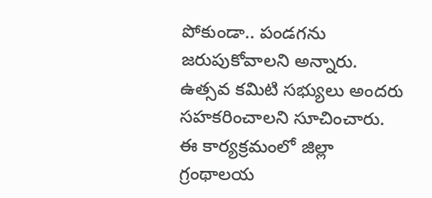పోకుండా.. పండగను జరుపుకోవాలని అన్నారు. ఉత్సవ కమిటి సభ్యులు అందరు సహకరించాలని సూచించారు. ఈ కార్యక్రమంలో జిల్లా గ్రంథాలయ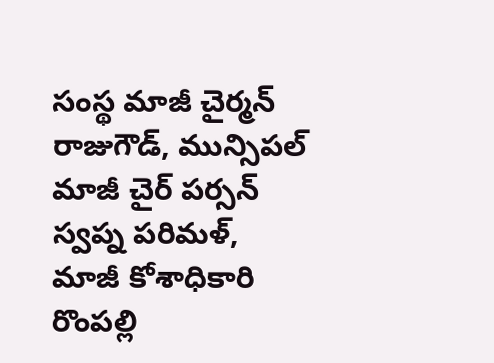సంస్థ మాజీ చైర్మన్ రాజుగౌడ్, మున్సిపల్ మాజీ చైర్ పర్సన్ స్వప్న పరిమళ్, మాజీ కోశాధికారి రొంపల్లి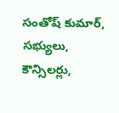సంతోష్ కుమార్, సభ్యులు, కౌన్సిలర్లు,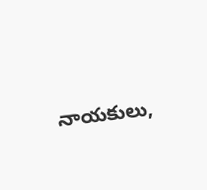నాయకులు,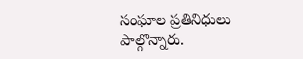సంఘాల ప్రతినిధులు పాల్గొన్నారు.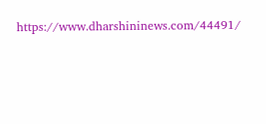https://www.dharshininews.com/44491/